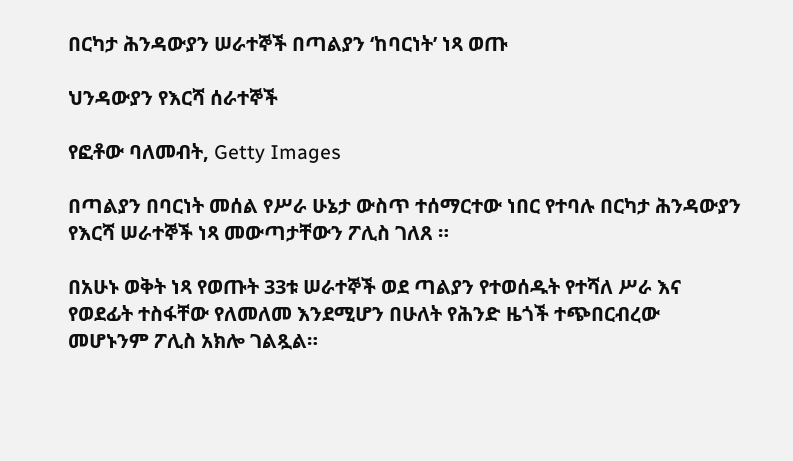በርካታ ሕንዳውያን ሠራተኞች በጣልያን ‘ከባርነት’ ነጻ ወጡ

ህንዳውያን የእርሻ ሰራተኞች

የፎቶው ባለመብት, Getty Images

በጣልያን በባርነት መሰል የሥራ ሁኔታ ውስጥ ተሰማርተው ነበር የተባሉ በርካታ ሕንዳውያን የእርሻ ሠራተኞች ነጻ መውጣታቸውን ፖሊስ ገለጸ ።

በአሁኑ ወቅት ነጻ የወጡት 33ቱ ሠራተኞች ወደ ጣልያን የተወሰዱት የተሻለ ሥራ እና የወደፊት ተስፋቸው የለመለመ እንደሚሆን በሁለት የሕንድ ዜጎች ተጭበርብረው መሆኑንም ፖሊስ አክሎ ገልጿል።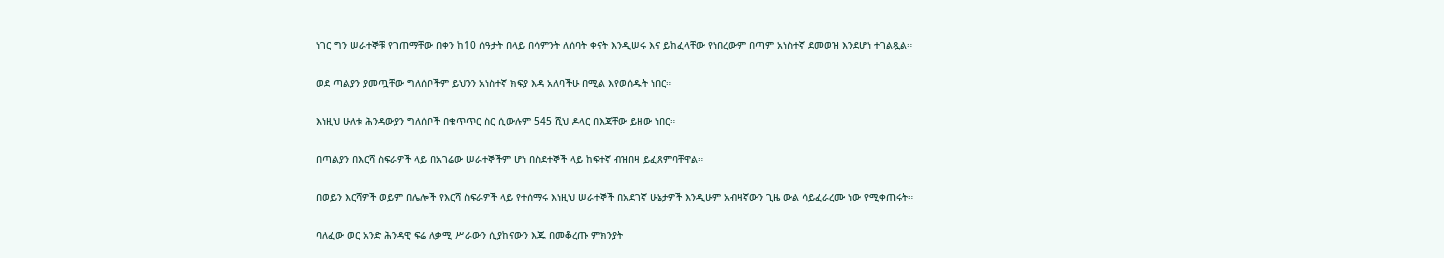ነገር ግን ሠራተኞቹ የገጠማቸው በቀን ከ10 ሰዓታት በላይ በሳምንት ለሰባት ቀናት እንዲሠሩ እና ይከፈላቸው የነበረውም በጣም አነስተኛ ደመወዝ እንደሆነ ተገልጿል።

ወደ ጣልያን ያመጧቸው ግለሰቦችም ይህንን አነስተኛ ክፍያ እዳ አለባችሁ በሚል እየወሰዱት ነበር።

እነዚህ ሁለቱ ሕንዳውያን ግለሰቦች በቁጥጥር ስር ሲውሉም 545 ሺህ ዶላር በእጃቸው ይዘው ነበር።

በጣልያን በእርሻ ስፍራዎች ላይ በአገሬው ሠራተኞችም ሆነ በስደተኞች ላይ ከፍተኛ ብዝበዛ ይፈጸምባቸዋል።

በወይን እርሻዎች ወይም በሌሎች የእርሻ ስፍራዎች ላይ የተሰማሩ እነዚህ ሠራተኞች በአደገኛ ሁኔታዎች እንዲሁም አብዛኛውን ጊዜ ውል ሳይፈራረሙ ነው የሚቀጠሩት።

ባለፈው ወር አንድ ሕንዳዊ ፍሬ ለቃሚ ሥራውን ሲያከናውን እጁ በመቆረጡ ምክንያት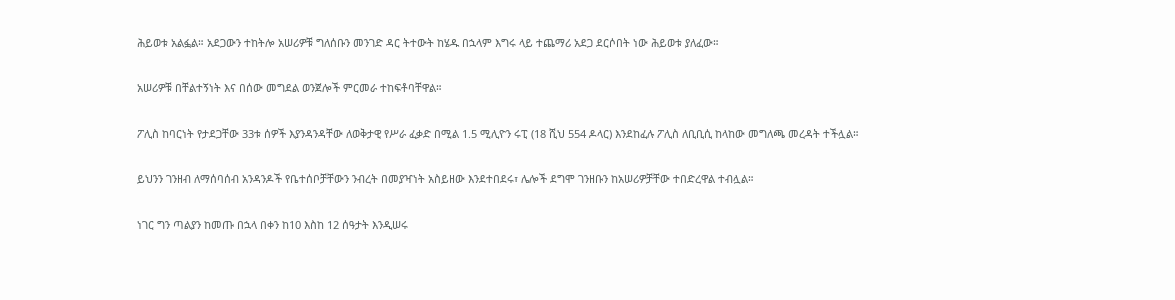ሕይወቱ አልፏል። አደጋውን ተከትሎ አሠሪዎቹ ግለሰቡን መንገድ ዳር ትተውት ከሄዱ በኋላም እግሩ ላይ ተጨማሪ አደጋ ደርሶበት ነው ሕይወቱ ያለፈው።

አሠሪዎቹ በቸልተኝነት እና በሰው መግደል ወንጀሎች ምርመራ ተከፍቶባቸዋል።

ፖሊስ ከባርነት የታደጋቸው 33ቱ ሰዎች እያንዳንዳቸው ለወቅታዊ የሥራ ፈቃድ በሚል 1.5 ሚሊዮን ሩፒ (18 ሺህ 554 ዶላር) እንደከፈሉ ፖሊስ ለቢቢሲ ከላከው መግለጫ መረዳት ተችሏል።

ይህንን ገንዘብ ለማሰባሰብ አንዳንዶች የቤተሰቦቻቸውን ንብረት በመያዣነት አስይዘው እንደተበደሩ፣ ሌሎች ደግሞ ገንዘቡን ከአሠሪዎቻቸው ተበድረዋል ተብሏል።

ነገር ግን ጣልያን ከመጡ በኋላ በቀን ከ10 እስከ 12 ሰዓታት እንዲሠሩ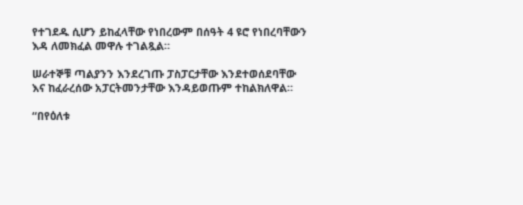የተገደዱ ሲሆን ይከፈላቸው የነበረውም በሰዓት 4 ዩሮ የነበረባቸውን እዳ ለመክፈል መዋሉ ተገልጿል።

ሠራተኞቹ ጣልያንን እንደረገጡ ፓስፓርታቸው እንደተወሰደባቸው እና ከፈራረሰው አፓርትመንታቸው እንዳይወጡም ተከልክለዋል።

“በየዕለቱ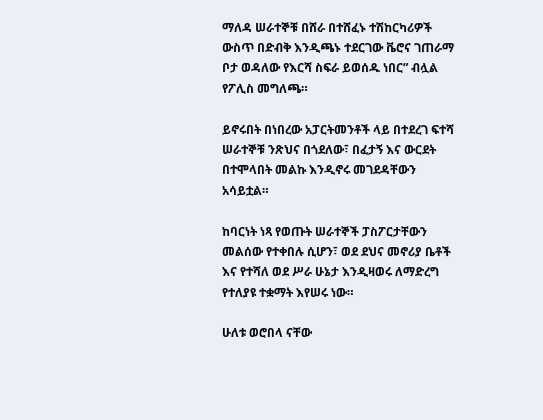ማለዳ ሠራተኞቹ በሸራ በተሸፈኑ ተሽከርካሪዎች ውስጥ በድብቅ እንዲጫኑ ተደርገው ቬሮና ገጠራማ ቦታ ወዳለው የእርሻ ስፍራ ይወሰዱ ነበር” ብሏል የፖሊስ መግለጫ።

ይኖሩበት በነበረው አፓርትመንቶች ላይ በተደረገ ፍተሻ ሠራተኞቹ ንጽህና በጎደለው፣ በፈታኝ እና ውርደት በተሞላበት መልኩ እንዲኖሩ መገደዳቸውን አሳይቷል።

ከባርነት ነጻ የወጡት ሠራተኞች ፓስፖርታቸውን መልሰው የተቀበሉ ሲሆን፣ ወደ ደህና መኖሪያ ቤቶች እና የተሻለ ወደ ሥራ ሁኔታ እንዲዛወሩ ለማድረግ የተለያዩ ተቋማት እየሠሩ ነው።

ሁለቱ ወሮበላ ናቸው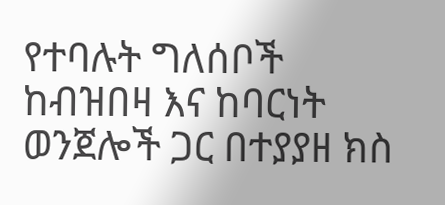የተባሉት ግለሰቦች ከብዝበዛ እና ከባርነት ወንጀሎች ጋር በተያያዘ ክስ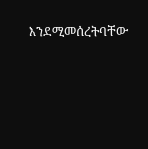እንደሚመሰረትባቸው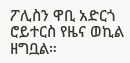ፖሊስን ዋቢ አድርጎ ሮይተርስ የዜና ወኪል ዘግቧል።